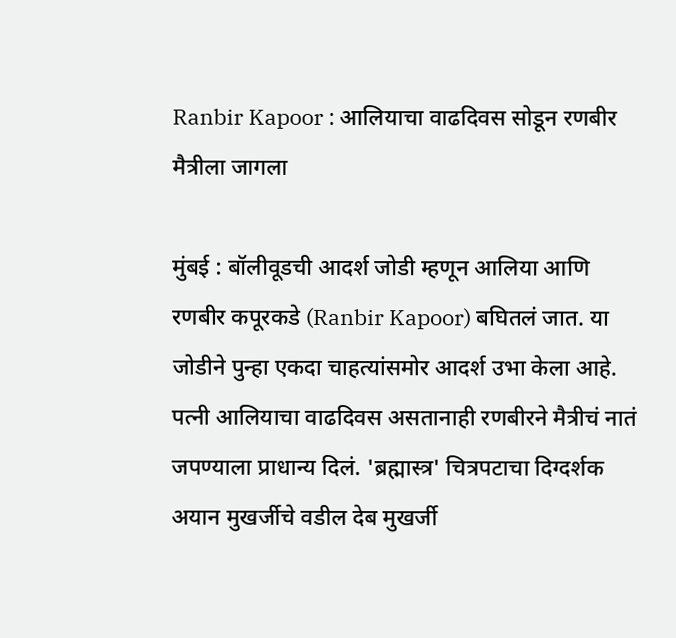Ranbir Kapoor : आलियाचा वाढदिवस सोडून रणबीर मैत्रीला जागला

मुंबई : बॉलीवूडची आदर्श जोडी म्हणून आलिया आणि रणबीर कपूरकडे (Ranbir Kapoor) बघितलं जात. या जोडीने पुन्हा एकदा चाहत्यांसमोर आदर्श उभा केला आहे. पत्नी आलियाचा वाढदिवस असतानाही रणबीरने मैत्रीचं नातं जपण्याला प्राधान्य दिलं. 'ब्रह्मास्त्र' चित्रपटाचा दिग्दर्शक अयान मुखर्जीचे वडील देब मुखर्जी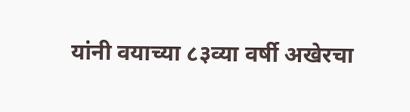यांनी वयाच्या ८३व्या वर्षी अखेरचा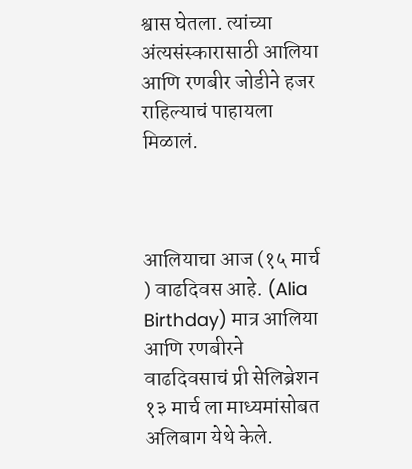श्वास घेतला. त्यांच्या अंत्यसंस्कारासाठी आलिया आणि रणबीर जोडीने हजर राहिल्याचं पाहायला मिळालं.



आलियाचा आज (१५ मार्च ) वाढदिवस आहे. (Alia Birthday) मात्र आलिया आणि रणबीरने वाढदिवसाचं प्री सेलिब्रेशन १३ मार्च ला माध्यमांसोबत अलिबाग येथे केले.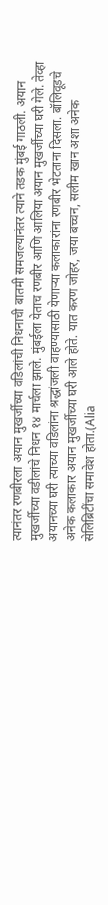त्यानंतर रणबीरला अयान मुखर्जीच्या वडिलांची निधनाची बातमी समजल्यानंतर त्याने तडक मुंबई गाठली. अयान मुखर्जीच्या वडीलांचे निधन १४ मार्चला झाले. मुंबईला येताच रणबीर आणि आलिया अयान मुखर्जीच्या घरी गेले. तेव्हा अयानच्या घरी त्याच्या वडिलांना श्रद्धांजली वाहण्यासाठी येणाऱ्या कलाकारांना रणबीर भेटताना दिसला. बॉलिवूडचे अनेक कलाकार अयान मुखर्जीच्या घरी आले होते. यात करण जोहर, जया बच्चन, सलीम खान अशा अनेक सेलिब्रिटींचा समावेश होता.(Alia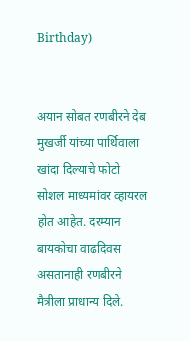Birthday)


अयान सोबत रणबीरने देब मुखर्जी यांच्या पार्थिवाला खांदा दिल्याचे फोटो सोशल माध्यमांवर व्हायरल होत आहेत. दरम्यान बायकोचा वाढदिवस असतानाही रणबीरने मैत्रीला प्राधान्य दिले.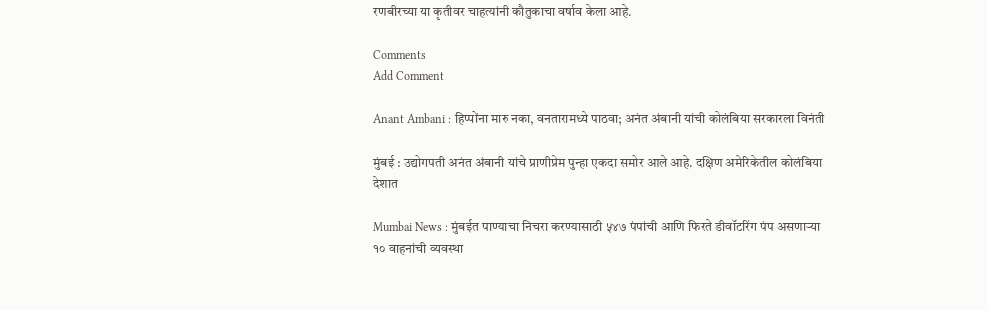रणबीरच्या या कृतीवर चाहत्यांनी कौतुकाचा वर्षाव केला आहे.

Comments
Add Comment

Anant Ambani : हिप्पोंना मारु नका, वनतारामध्ये पाठवा; अनंत अंबानी यांची कोलंबिया सरकारला विनंती

मुंबई : उद्योगपती अनंत अंबानी यांचे प्राणीप्रेम पुन्हा एकदा समोर आले आहे. दक्षिण अमेरिकेतील कोलंबिया देशात

Mumbai News : मुंबईत पाण्याचा निचरा करण्यासाठी ५४७ पंपांची आणि फिरते डीवॉटरिंग पंप असणाऱ्या १० वाहनांची व्यवस्था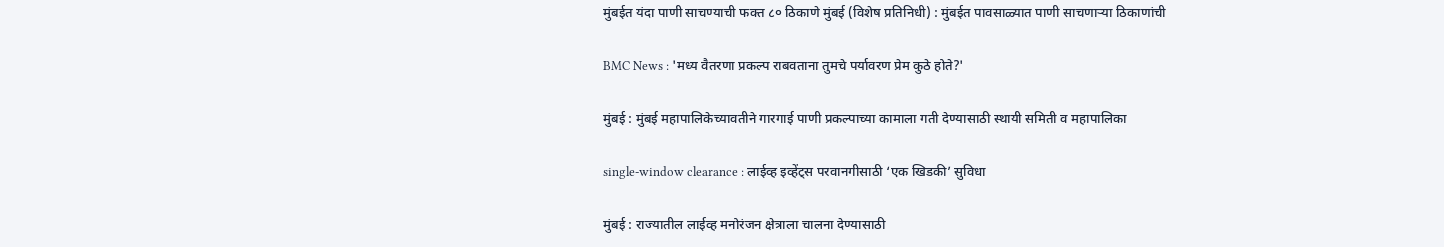मुंबईत यंदा पाणी साचण्याची फक्त ८० ठिकाणे मुंबई (विशेष प्रतिनिधी) : मुंबईत पावसाळ्यात पाणी साचणाऱ्या ठिकाणांची

BMC News : 'मध्य वैतरणा प्रकल्प राबवताना तुमचे पर्यावरण प्रेम कुठे होते?'

मुंबई : मुंबई महापालिकेच्यावतीने गारगाई पाणी प्रकल्पाच्या कामाला गती देण्यासाठी स्थायी समिती व महापालिका

single-window clearance : लाईव्ह इव्हेंट्स परवानगीसाठी ‘एक खिडकी’ सुविधा

मुंबई : राज्यातील लाईव्ह मनोरंजन क्षेत्राला चालना देण्यासाठी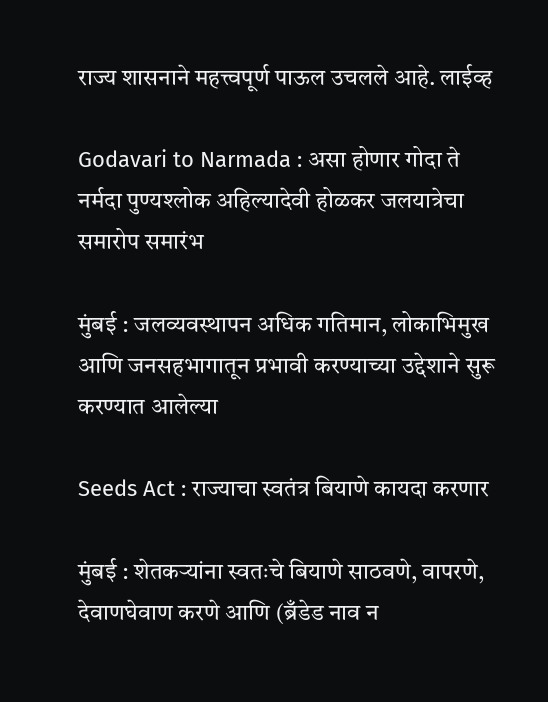राज्य शासनाने महत्त्वपूर्ण पाऊल उचलले आहे. लाईव्ह

Godavari to Narmada : असा होणार गोदा ते नर्मदा पुण्यश्लोक अहिल्यादेवी होळकर जलयात्रेचा समारोप समारंभ

मुंबई : जलव्यवस्थापन अधिक गतिमान, लोकाभिमुख आणि जनसहभागातून प्रभावी करण्याच्या उद्देशाने सुरू करण्यात आलेल्या

Seeds Act : राज्याचा स्वतंत्र बियाणे कायदा करणार

मुंबई : शेतकऱ्यांना स्वतःचे बियाणे साठवणे, वापरणे, देवाणघेवाण करणे आणि (ब्रँडेड नाव न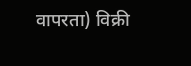वापरता) विक्री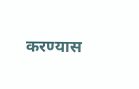करण्यास